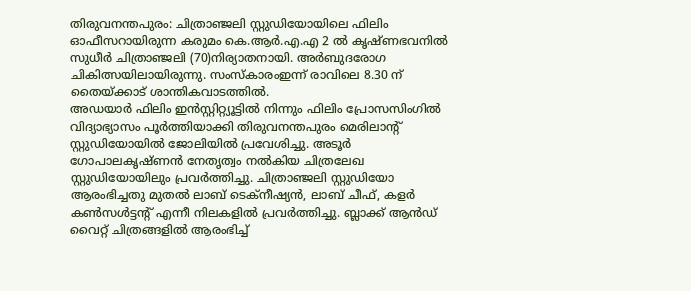തിരുവനന്തപുരം: ചിത്രാഞ്ജലി സ്റ്റുഡിയോയിലെ ഫിലിം ഓഫീസറായിരുന്ന കരുമം കെ.ആർ.എ.എ 2 ൽ കൃഷ്ണഭവനിൽ സുധീർ ചിത്രാഞ്ജലി (70)നിര്യാതനായി. അർബുദരോഗ ചികിത്സയിലായിരുന്നു. സംസ്കാരംഇന്ന് രാവിലെ 8.30 ന് തൈയ്ക്കാട് ശാന്തികവാടത്തിൽ.
അഡയാർ ഫിലിം ഇൻസ്റ്റിറ്റ്യൂട്ടിൽ നിന്നും ഫിലിം പ്രോസസിംഗിൽ വിദ്യാഭ്യാസം പൂർത്തിയാക്കി തിരുവനന്തപുരം മെരിലാൻ്റ് സ്റ്റുഡിയോയിൽ ജോലിയിൽ പ്രവേശിച്ചു. അടൂർ ഗോപാലകൃഷ്ണൻ നേതൃത്വം നൽകിയ ചിത്രലേഖ സ്റ്റുഡിയോയിലും പ്രവർത്തിച്ചു. ചിത്രാഞ്ജലി സ്റ്റുഡിയോ ആരംഭിച്ചതു മുതൽ ലാബ് ടെക്നീഷ്യൻ, ലാബ് ചീഫ്, കളർ കൺസൾട്ടന്റ് എന്നീ നിലകളിൽ പ്രവർത്തിച്ചു. ബ്ലാക്ക് ആൻഡ് വൈറ്റ് ചിത്രങ്ങളിൽ ആരംഭിച്ച്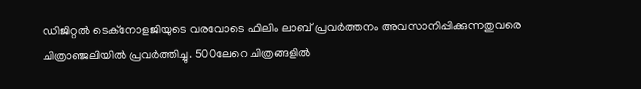ഡിജിറ്റൽ ടെക്നോളജിയുടെ വരവോടെ ഫിലിം ലാബ് പ്രവർത്തനം അവസാനിപ്പിക്കുന്നതുവരെ ചിത്രാഞ്ജലിയിൽ പ്രവർത്തിച്ചു. 500ലേറെ ചിത്രങ്ങളിൽ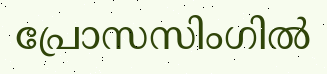പ്രോസസിംഗിൽ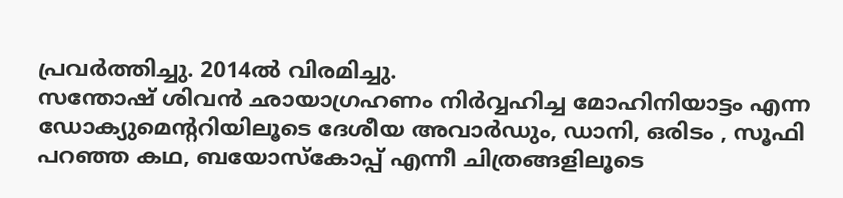പ്രവർത്തിച്ചു. 2014ൽ വിരമിച്ചു.
സന്തോഷ് ശിവൻ ഛായാഗ്രഹണം നിർവ്വഹിച്ച മോഹിനിയാട്ടം എന്ന ഡോക്യുമെന്ററിയിലൂടെ ദേശീയ അവാർഡും, ഡാനി, ഒരിടം , സൂഫി പറഞ്ഞ കഥ, ബയോസ്കോപ്പ് എന്നീ ചിത്രങ്ങളിലൂടെ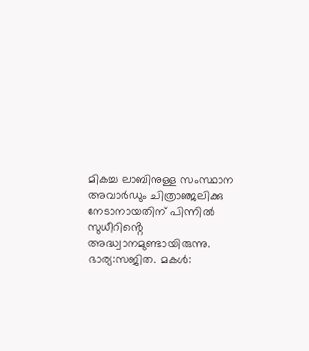മികച്ച ലാബിനുള്ള സംസ്ഥാന അവാർഡും ചിത്രാഞ്ജലിക്കു നേടാനായതിന് പിന്നിൽ സുധീറിൻ്റെ അദ്ധ്വാനമുണ്ടായിരുന്നു. ഭാര്യ:സജിത. മകൾ: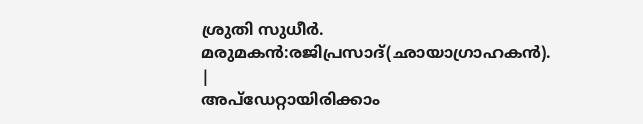ശ്രുതി സുധീർ. മരുമകൻ:രജിപ്രസാദ്(ഛായാഗ്രാഹകൻ).
|
അപ്ഡേറ്റായിരിക്കാം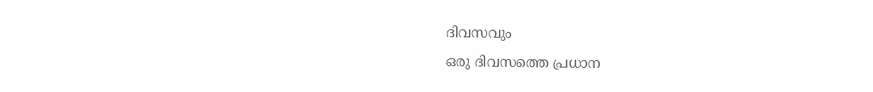ദിവസവും
ഒരു ദിവസത്തെ പ്രധാന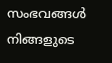സംഭവങ്ങൾ നിങ്ങളുടെ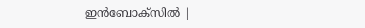ഇൻബോക്സിൽ |